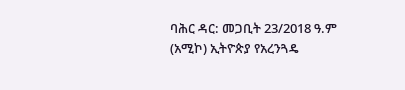ባሕር ዳር: መጋቢት 23/2018 ዓ.ም (አሚኮ) ኢትዮጵያ የአረንጓዴ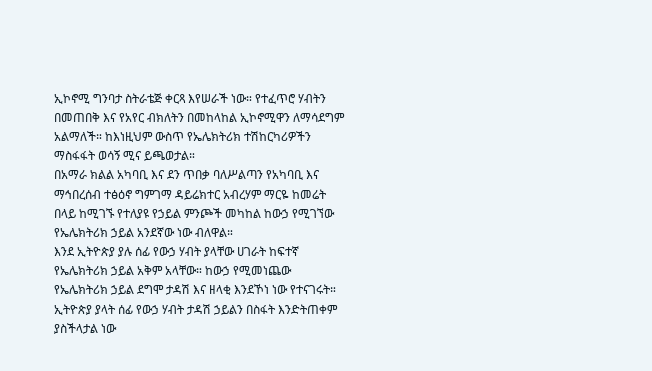ኢኮኖሚ ግንባታ ስትራቴጅ ቀርጻ እየሠራች ነው። የተፈጥሮ ሃብትን በመጠበቅ እና የአየር ብክለትን በመከላከል ኢኮኖሚዋን ለማሳደግም አልማለች። ከእነዚህም ውስጥ የኤሌክትሪክ ተሽከርካሪዎችን ማስፋፋት ወሳኝ ሚና ይጫወታል።
በአማራ ክልል አካባቢ እና ደን ጥበቃ ባለሥልጣን የአካባቢ እና ማኅበረሰብ ተፅዕኖ ግምገማ ዳይሬክተር አብረሃም ማርዬ ከመሬት በላይ ከሚገኙ የተለያዩ የኃይል ምንጮች መካከል ከውኃ የሚገኘው የኤሌክትሪክ ኃይል አንደኛው ነው ብለዋል።
እንደ ኢትዮጵያ ያሉ ሰፊ የውኃ ሃብት ያላቸው ሀገራት ከፍተኛ የኤሌክትሪክ ኃይል አቅም አላቸው። ከውኃ የሚመነጨው የኤሌክትሪክ ኃይል ደግሞ ታዳሽ እና ዘላቂ እንደኾነ ነው የተናገሩት።
ኢትዮጵያ ያላት ሰፊ የውኃ ሃብት ታዳሽ ኃይልን በስፋት እንድትጠቀም ያስችላታል ነው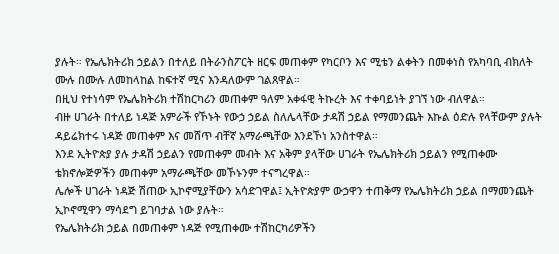ያሉት። የኤሌክትሪክ ኃይልን በተለይ በትራንስፖርት ዘርፍ መጠቀም የካርቦን እና ሚቴን ልቀትን በመቀነስ የአካባቢ ብክለት ሙሉ በሙሉ ለመከላከል ከፍተኛ ሚና እንዳለውም ገልጸዋል።
በዚህ የተነሳም የኤሌክትሪክ ተሽከርካሪን መጠቀም ዓለም አቀፋዊ ትኩረት እና ተቀባይነት ያገኘ ነው ብለዋል።
ብዙ ሀገራት በተለይ ነዳጅ አምራች የኾኑት የውኃ ኃይል ስለሌላቸው ታዳሽ ኃይል የማመንጨት እኩል ዕድሉ የላቸውም ያሉት ዳይሬክተሩ ነዳጅ መጠቀም እና መሸጥ ብቸኛ አማራጫቸው እንደኾነ አንስተዋል።
እንደ ኢትዮጵያ ያሉ ታዳሽ ኃይልን የመጠቀም መብት እና አቅም ያላቸው ሀገራት የኤሌክትሪክ ኃይልን የሚጠቀሙ ቴክኖሎጅዎችን መጠቀም አማራጫቸው መኾኑንም ተናግረዋል።
ሌሎች ሀገራት ነዳጅ ሽጠው ኢኮኖሚያቸውን አሳድገዋል፤ ኢትዮጵያም ውኃዋን ተጠቅማ የኤሌክትሪክ ኃይል በማመንጨት ኢኮኖሚዋን ማሳደግ ይገባታል ነው ያሉት።
የኤሌክትሪክ ኃይል በመጠቀም ነዳጅ የሚጠቀሙ ተሽከርካሪዎችን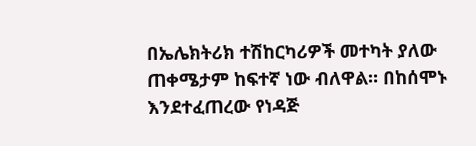በኤሌክትሪክ ተሽከርካሪዎች መተካት ያለው ጠቀሜታም ከፍተኛ ነው ብለዋል። በከሰሞኑ እንደተፈጠረው የነዳጅ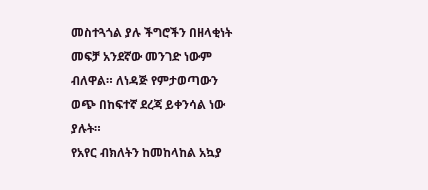መስተጓጎል ያሉ ችግሮችን በዘላቂነት መፍቻ አንደኛው መንገድ ነውም ብለዋል። ለነዳጅ የምታወጣውን ወጭ በከፍተኛ ደረጃ ይቀንሳል ነው ያሉት።
የአየር ብክለትን ከመከላከል አኳያ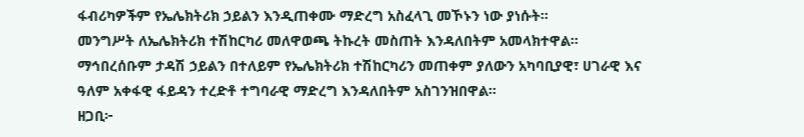ፋብሪካዎችም የኤሌክትሪክ ኃይልን እንዲጠቀሙ ማድረግ አስፈላጊ መኾኑን ነው ያነሱት።
መንግሥት ለኤሌክትሪክ ተሽከርካሪ መለዋወጫ ትኩረት መስጠት እንዳለበትም አመላክተዋል። ማኅበረሰቡም ታዳሽ ኃይልን በተለይም የኤሌክትሪክ ተሽከርካሪን መጠቀም ያለውን አካባቢያዊ፣ ሀገራዊ እና ዓለም አቀፋዊ ፋይዳን ተረድቶ ተግባራዊ ማድረግ እንዳለበትም አስገንዝበዋል።
ዘጋቢ፦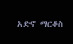አድኖ ማርቆስ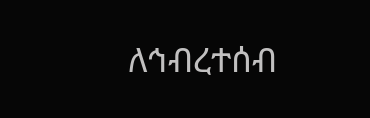ለኅብረተሰብ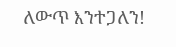ለውጥ እንተጋለን!